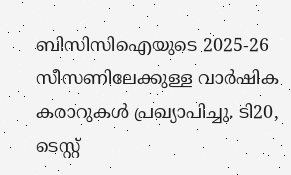ബിസിസിഐയുടെ 2025-26 സീസണിലേക്കുള്ള വാർഷിക കരാറുകൾ പ്രഖ്യാപിച്ചു. ടി20, ടെസ്റ്റ്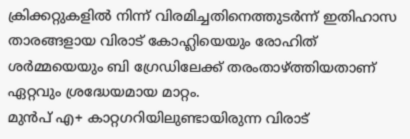ക്രിക്കറ്റുകളിൽ നിന്ന് വിരമിച്ചതിനെത്തുടർന്ന് ഇതിഹാസ താരങ്ങളായ വിരാട് കോഹ്ലിയെയും രോഹിത് ശർമ്മയെയും ബി ഗ്രേഡിലേക്ക് തരംതാഴ്ത്തിയതാണ് ഏറ്റവും ശ്രദ്ധേയമായ മാറ്റം.
മുൻപ് എ+ കാറ്റഗറിയിലുണ്ടായിരുന്ന വിരാട്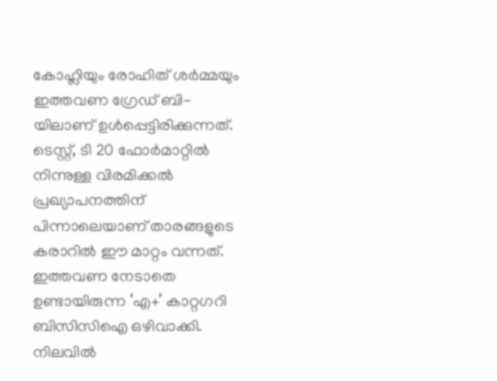കോഹ്ലിയും രോഹിത് ശർമ്മയും ഇത്തവണ ഗ്രേഡ് ബി-യിലാണ് ഉൾപ്പെട്ടിരിക്കുന്നത്. ടെസ്റ്റ്, ടി 20 ഫോർമാറ്റിൽ നിന്നുള്ള വിരമിക്കൽ പ്രഖ്യാപനത്തിന് പിന്നാലെയാണ് താരങ്ങളുടെ കരാറിൽ ഈ മാറ്റം വന്നത്. ഇത്തവണ നേടാതെ ഉണ്ടായിരുന്ന ‘എ+’ കാറ്റഗറി ബിസിസിഐ ഒഴിവാക്കി. നിലവിൽ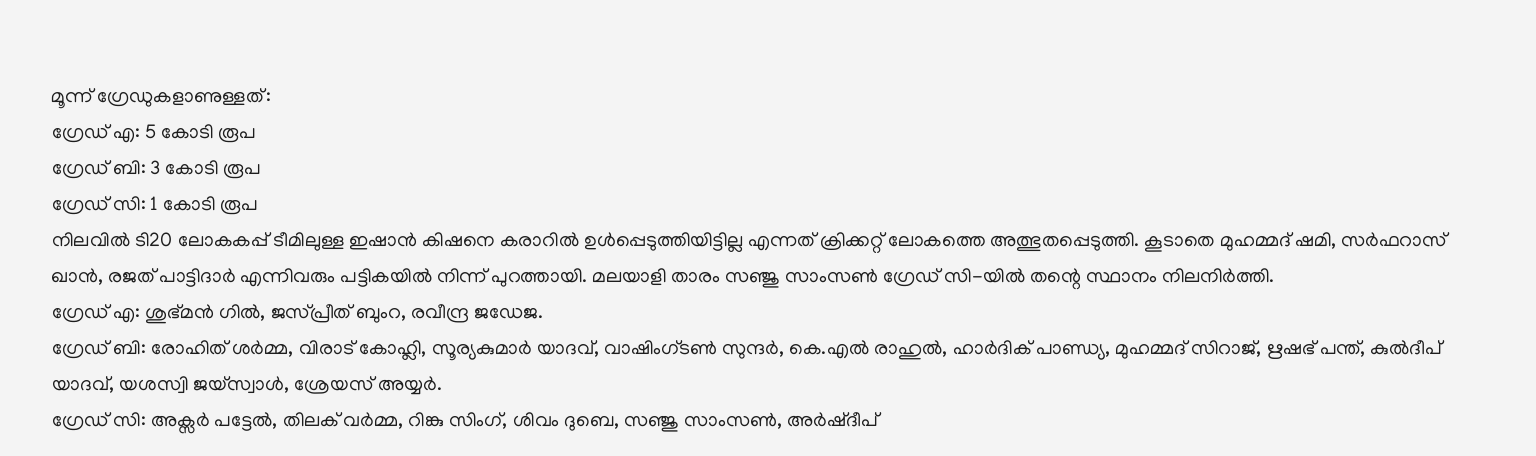മൂന്ന് ഗ്രേഡുകളാണുള്ളത്:
ഗ്രേഡ് എ: 5 കോടി രൂപ
ഗ്രേഡ് ബി: 3 കോടി രൂപ
ഗ്രേഡ് സി: 1 കോടി രൂപ
നിലവിൽ ടി20 ലോകകപ്പ് ടീമിലുള്ള ഇഷാൻ കിഷനെ കരാറിൽ ഉൾപ്പെടുത്തിയിട്ടില്ല എന്നത് ക്രിക്കറ്റ് ലോകത്തെ അത്ഭുതപ്പെടുത്തി. കൂടാതെ മുഹമ്മദ് ഷമി, സർഫറാസ് ഖാൻ, രജത് പാട്ടിദാർ എന്നിവരും പട്ടികയിൽ നിന്ന് പുറത്തായി. മലയാളി താരം സഞ്ജു സാംസൺ ഗ്രേഡ് സി-യിൽ തന്റെ സ്ഥാനം നിലനിർത്തി.
ഗ്രേഡ് എ: ശുഭ്മൻ ഗിൽ, ജസ്പ്രീത് ബുംറ, രവീന്ദ്ര ജഡേജ.
ഗ്രേഡ് ബി: രോഹിത് ശർമ്മ, വിരാട് കോഹ്ലി, സൂര്യകുമാർ യാദവ്, വാഷിംഗ്ടൺ സുന്ദർ, കെ.എൽ രാഹുൽ, ഹാർദിക് പാണ്ഡ്യ, മുഹമ്മദ് സിറാജ്, ഋഷഭ് പന്ത്, കുൽദീപ് യാദവ്, യശസ്വി ജയ്സ്വാൾ, ശ്രേയസ് അയ്യർ.
ഗ്രേഡ് സി: അക്സർ പട്ടേൽ, തിലക് വർമ്മ, റിങ്കു സിംഗ്, ശിവം ദുബെ, സഞ്ജു സാംസൺ, അർഷ്ദീപ്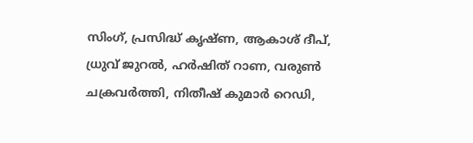സിംഗ്, പ്രസിദ്ധ് കൃഷ്ണ, ആകാശ് ദീപ്, ധ്രുവ് ജുറൽ, ഹർഷിത് റാണ, വരുൺ ചക്രവർത്തി, നിതീഷ് കുമാർ റെഡി,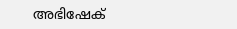അഭിഷേക്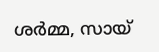ശർമ്മ, സായ്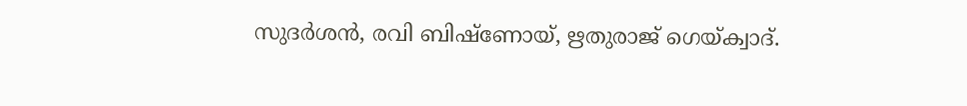സുദർശൻ, രവി ബിഷ്ണോയ്, ഋതുരാജ് ഗെയ്ക്വാദ്.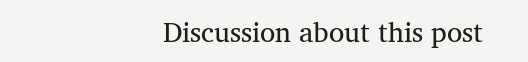Discussion about this post